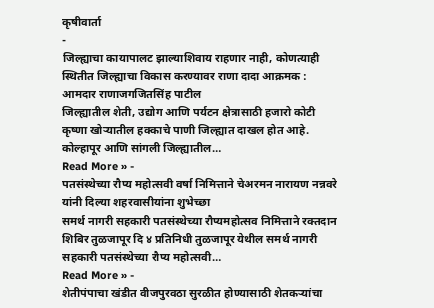कृषीवार्ता
-
जिल्ह्याचा कायापालट झाल्याशिवाय राहणार नाही, कोणत्याही स्थितीत जिल्ह्याचा विकास करण्यावर राणा दादा आक्रमक : आमदार राणाजगजितसिंह पाटील
जिल्ह्यातील शेती, उद्योग आणि पर्यटन क्षेत्रासाठी हजारो कोटी कृष्णा खोऱ्यातील हक्काचे पाणी जिल्ह्यात दाखल होत आहे. कोल्हापूर आणि सांगली जिल्ह्यातील…
Read More » -
पतसंस्थेच्या रौप्य महोत्सवी वर्षा निमित्ताने चेअरमन नारायण नन्नवरे यांनी दिल्या शहरवासीयांना शुभेच्छा
समर्थ नागरी सहकारी पतसंस्थेच्या रौप्यमहोत्सव निमित्ताने रक्तदान शिबिर तुळजापूर दि ४ प्रतिनिधी तुळजापूर येथील समर्थ नागरी सहकारी पतसंस्थेच्या रौप्य महोत्सवी…
Read More » -
शेतीपंपाचा खंडीत वीजपुरवठा सुरळीत होण्यासाठी शेतकऱ्यांचा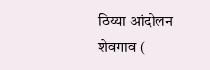ठिय्या आंदोलन
शेवगाव (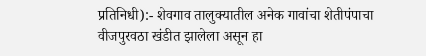प्रतिनिधी):- शेवगाव तालुक्यातील अनेक गावांचा शेतीपंपाचा वीजपुरवठा खंडीत झालेला असून हा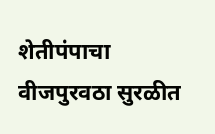शेतीपंपाचा वीजपुरवठा सुरळीत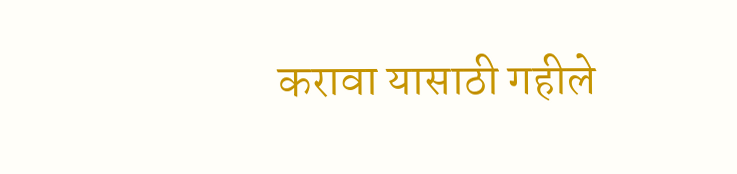करावा यासाठी गहीले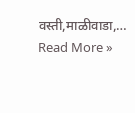वस्ती,माळीवाडा,…
Read More »